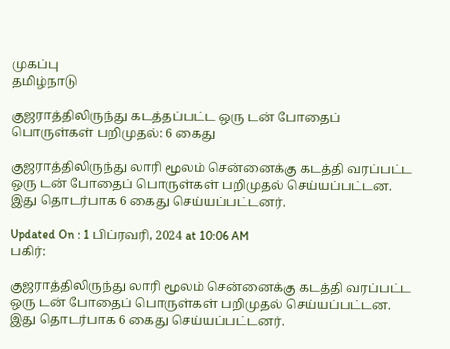முகப்பு
தமிழ்நாடு

குஜராத்திலிருந்து கடத்தப்பட்ட ஒரு டன் போதைப் பொருள்கள் பறிமுதல்: 6 கைது

குஜராத்திலிருந்து லாரி மூலம் சென்னைக்கு கடத்தி வரப்பட்ட ஒரு டன் போதைப் பொருள்கள் பறிமுதல் செய்யப்பட்டன. இது தொடர்பாக 6 கைது செய்யப்பட்டனர்.

Updated On : 1 பிப்ரவரி, 2024 at 10:06 AM
பகிர்:

குஜராத்திலிருந்து லாரி மூலம் சென்னைக்கு கடத்தி வரப்பட்ட ஒரு டன் போதைப் பொருள்கள் பறிமுதல் செய்யப்பட்டன. இது தொடர்பாக 6 கைது செய்யப்பட்டனர்.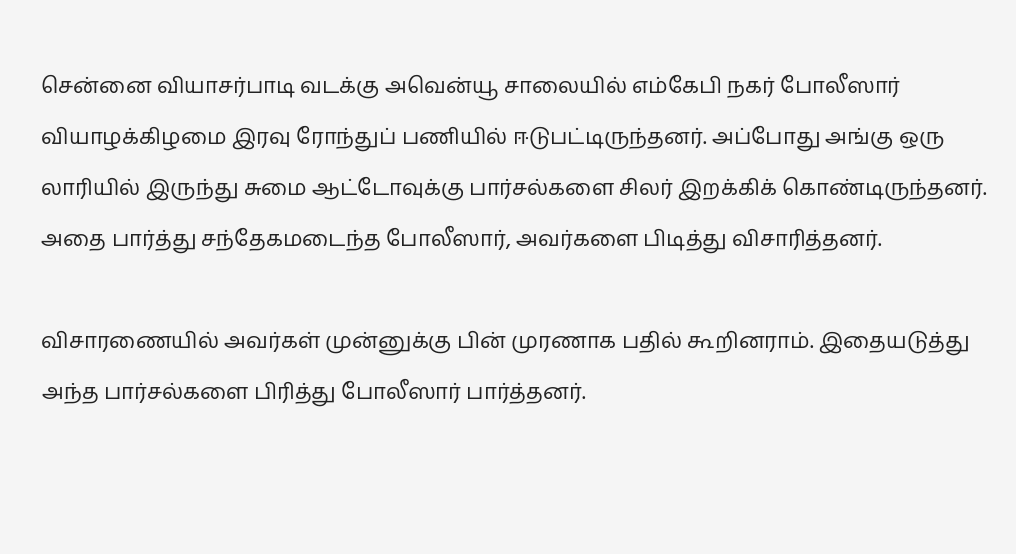சென்னை வியாசர்பாடி வடக்கு அவென்யூ சாலையில் எம்கேபி நகர் போலீஸார் வியாழக்கிழமை இரவு ரோந்துப் பணியில் ஈடுபட்டிருந்தனர். அப்போது அங்கு ஒரு லாரியில் இருந்து சுமை ஆட்டோவுக்கு பார்சல்களை சிலர் இறக்கிக் கொண்டிருந்தனர். அதை பார்த்து சந்தேகமடைந்த போலீஸார், அவர்களை பிடித்து விசாரித்தனர்.

விசாரணையில் அவர்கள் முன்னுக்கு பின் முரணாக பதில் கூறினராம். இதையடுத்து அந்த பார்சல்களை பிரித்து போலீஸார் பார்த்தனர்.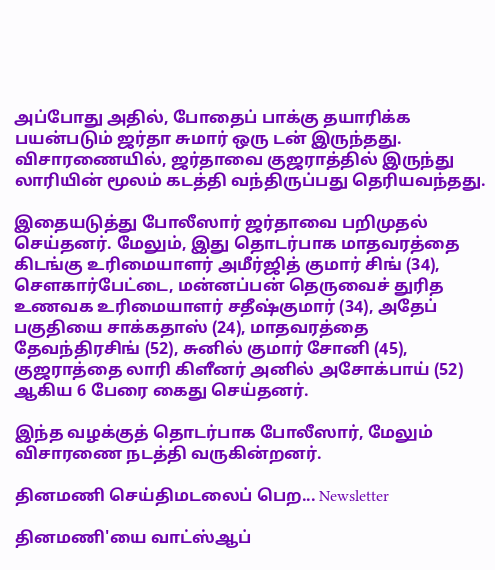அப்போது அதில், போதைப் பாக்கு தயாரிக்க பயன்படும் ஜர்தா சுமார் ஒரு டன் இருந்தது. விசாரணையில், ஜர்தாவை குஜராத்தில் இருந்து லாரியின் மூலம் கடத்தி வந்திருப்பது தெரியவந்தது.

இதையடுத்து போலீஸார் ஜர்தாவை பறிமுதல் செய்தனர். மேலும், இது தொடர்பாக மாதவரத்தை கிடங்கு உரிமையாளர் அமீர்ஜித் குமார் சிங் (34), செளகார்பேட்டை, மன்னப்பன் தெருவைச் துரித உணவக உரிமையாளர் சதீஷ்குமார் (34), அதேப் பகுதியை சாக்கதாஸ் (24), மாதவரத்தை தேவந்திரசிங் (52), சுனில் குமார் சோனி (45), குஜராத்தை லாரி கிளீனர் அனில் அசோக்பாய் (52) ஆகிய 6 பேரை கைது செய்தனர்.

இந்த வழக்குத் தொடர்பாக போலீஸார், மேலும் விசாரணை நடத்தி வருகின்றனர்.

தினமணி செய்திமடலைப் பெற... Newsletter

தினமணி'யை வாட்ஸ்ஆப்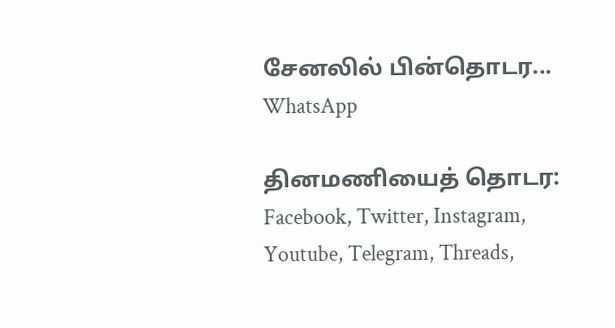சேனலில் பின்தொடர... WhatsApp

தினமணியைத் தொடர: Facebook, Twitter, Instagram, Youtube, Telegram, Threads,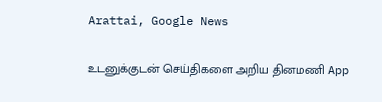Arattai, Google News

உடனுக்குடன் செய்திகளை அறிய தினமணி App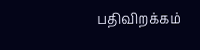பதிவிறக்கம்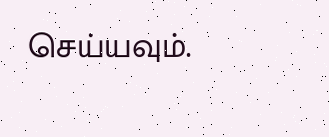செய்யவும்.